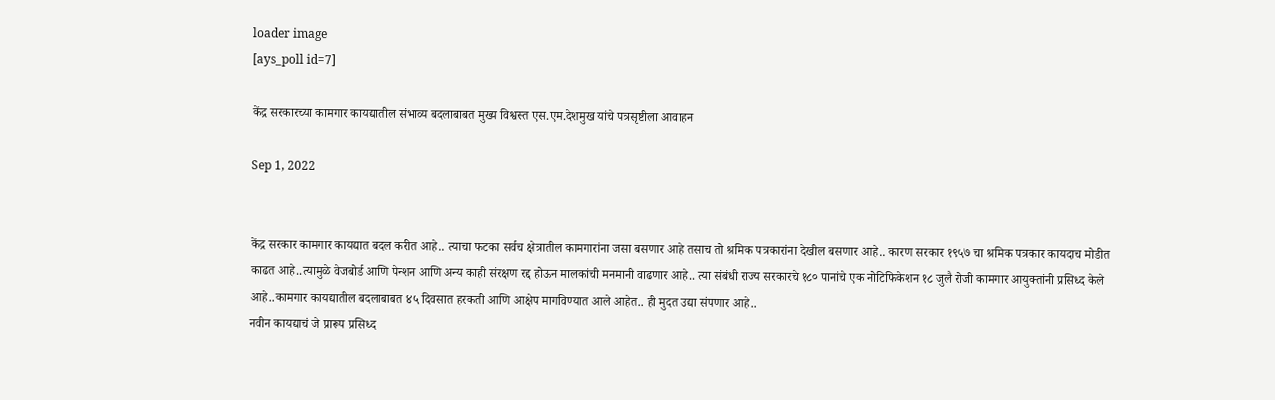loader image
[ays_poll id=7]

केंद्र सरकारच्या कामगार कायद्यातील संभाव्य बदलाबाबत मुख्य विश्वस्त एस.एम.देशमुख यांचे पत्रसृष्टीला आवाहन

Sep 1, 2022


केंद्र सरकार कामगार कायद्यात बदल करीत आहे.. त्याचा फटका सर्वच क्षेत्रातील कामगारांना जसा बसणार आहे तसाच तो श्रमिक पत्रकारांना देखील बसणार आहे.. कारण सरकार १९५७ चा श्रमिक पत्रकार कायदाच मोडीत काढत आहे..त्यामुळे वेजबोर्ड आणि पेन्शन आणि अन्य काही संरक्षण रद्द होऊन मालकांची मनमानी वाढणार आहे.. त्या संबंधी राज्य सरकारचे १८० पानांचे एक नोटिफिकेशन १८ जुलै रोजी कामगार आयुक्तांनी प्रसिध्द केले आहे..कामगार कायद्यातील बदलाबाबत ४५ दिवसात हरकती आणि आक्षेप मागविण्यात आले आहेत.. ही मुदत उद्या संपणार आहे..
नवीन कायद्याचं जे प्रारूप प्रसिध्द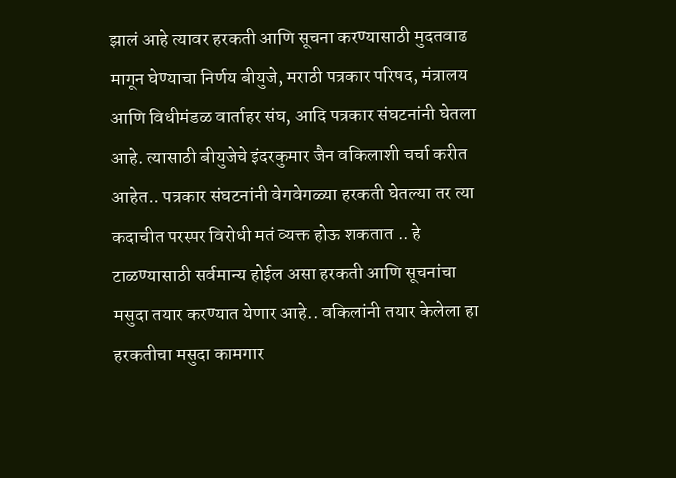झालं आहे त्यावर हरकती आणि सूचना करण्यासाठी मुदतवाढ मागून घेण्याचा निर्णय बीयुजे, मराठी पत्रकार परिषद, मंत्रालय आणि विधीमंडळ वार्ताहर संघ, आदि पत्रकार संघटनांनी घेतला आहे. त्यासाठी बीयुजेचे इंदरकुमार जैन वकिलाशी चर्चा करीत आहेत.. पत्रकार संघटनांनी वेगवेगळ्या हरकती घेतल्या तर त्या कदाचीत परस्पर विरोधी मतं व्यक्त होऊ शकतात .. हे टाळण्यासाठी सर्वमान्य होईल असा हरकती आणि सूचनांचा मसुदा तयार करण्यात येणार आहे.. वकिलांनी तयार केलेला हा हरकतीचा मसुदा कामगार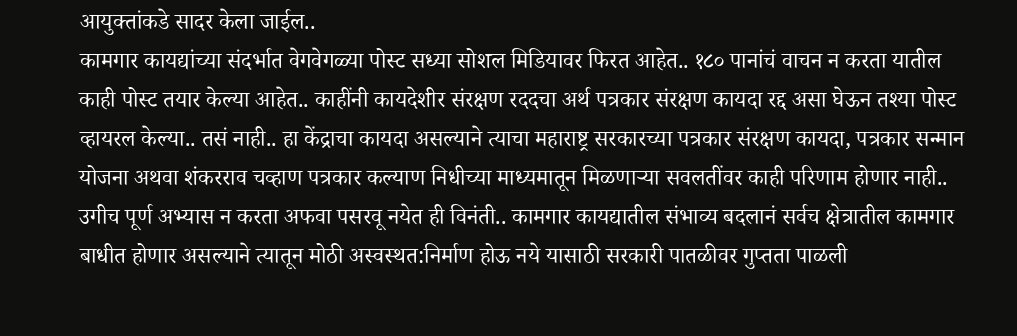आयुक्तांकडे सादर केला जाईल..
कामगार कायद्यांच्या संदर्भात वेगवेगळ्या पोस्ट सध्या सोशल मिडियावर फिरत आहेत.. १८० पानांचं वाचन न करता यातील काही पोस्ट तयार केल्या आहेत.. काहींनी कायदेशीर संरक्षण रददचा अर्थ पत्रकार संरक्षण कायदा रद्द असा घेऊन तश्या पोस्ट व्हायरल केल्या.. तसं नाही.. हा केंद्राचा कायदा असल्याने त्याचा महाराष्ट्र सरकारच्या पत्रकार संरक्षण कायदा, पत्रकार सन्मान योजना अथवा शंकरराव चव्हाण पत्रकार कल्याण निधीच्या माध्यमातून मिळणाऱ्या सवलतींवर काही परिणाम होणार नाही.. उगीच पूर्ण अभ्यास न करता अफवा पसरवू नयेत ही विनंती.. कामगार कायद्यातील संभाव्य बदलानं सर्वच क्षेत्रातील कामगार बाधीत होणार असल्याने त्यातून मोठी अस्वस्थत:निर्माण होऊ नये यासाठी सरकारी पातळीवर गुप्तता पाळली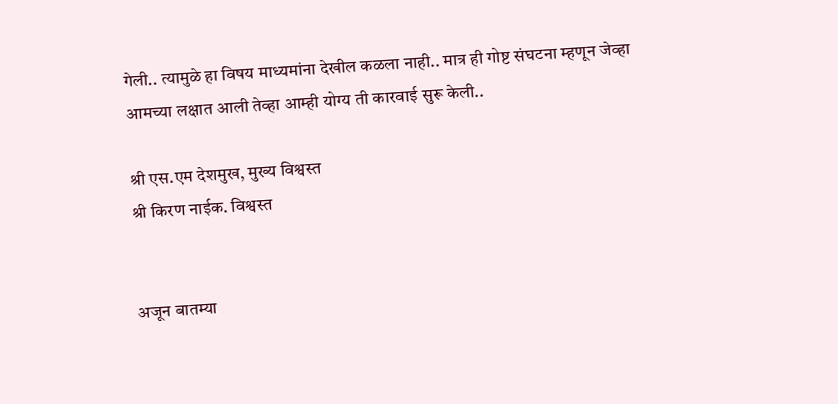गेली.. त्यामुळे हा विषय माध्यमांना देखील कळला नाही.. मात्र ही गोष्ट संघटना म्हणून जेव्हा आमच्या लक्षात आली तेव्हा आम्ही योग्य ती कारवाई सुरू केली..

श्री एस.एम देशमुख, मुख्य विश्वस्त
श्री किरण नाईक. विश्वस्त


अजून बातम्या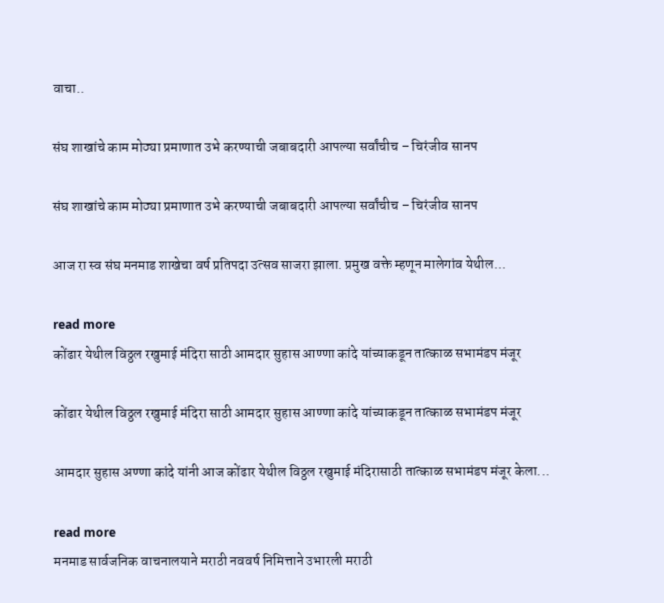वाचा..

संघ शाखांचे काम मोठ्या प्रमाणात उभे करण्याची जबाबदारी आपल्या सर्वांचीच – चिरंजीव सानप

संघ शाखांचे काम मोठ्या प्रमाणात उभे करण्याची जबाबदारी आपल्या सर्वांचीच – चिरंजीव सानप

आज रा स्व संघ मनमाड शाखेचा वर्ष प्रतिपदा उत्सव साजरा झाला. प्रमुख वक्ते म्हणून मालेगांव येथील...

read more
कोंढार येथील विठ्ठल रखुमाई मंदिरा साठी आमदार सुहास आण्णा कांदे यांच्याकडून तात्काळ सभामंडप मंजूर

कोंढार येथील विठ्ठल रखुमाई मंदिरा साठी आमदार सुहास आण्णा कांदे यांच्याकडून तात्काळ सभामंडप मंजूर

आमदार सुहास अण्णा कांदे यांनी आज कोंढार येथील विठ्ठल रखुमाई मंदिरासाठी तात्काळ सभामंडप मंजूर केला...

read more
मनमाड सार्वजनिक वाचनालयाने मराठी नववर्ष निमित्ताने उभारली मराठी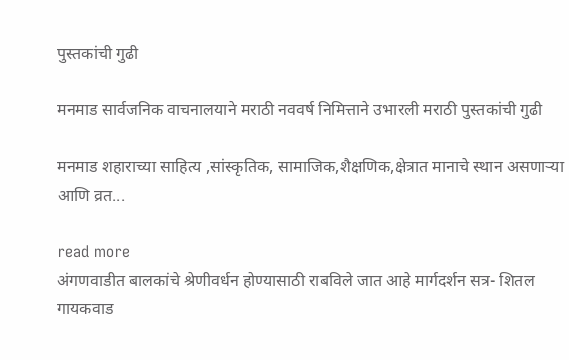पुस्तकांची गुढी

मनमाड सार्वजनिक वाचनालयाने मराठी नववर्ष निमित्ताने उभारली मराठी पुस्तकांची गुढी

मनमाड शहाराच्या साहित्य ,सांस्कृतिक, सामाजिक,शैक्षणिक,क्षेत्रात मानाचे स्थान असणाऱ्या आणि व्रत...

read more
अंगणवाडीत बालकांचे श्रेणीवर्धन होण्यासाठी राबविले जात आहे मार्गदर्शन सत्र- शितल गायकवाड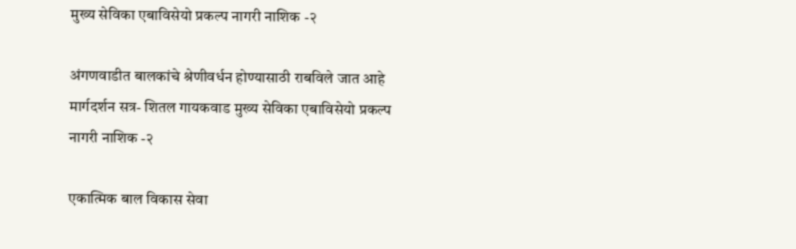मुख्य सेविका एबाविसेयो प्रकल्प नागरी नाशिक -२

अंगणवाडीत बालकांचे श्रेणीवर्धन होण्यासाठी राबविले जात आहे मार्गदर्शन सत्र- शितल गायकवाड मुख्य सेविका एबाविसेयो प्रकल्प नागरी नाशिक -२

एकात्मिक बाल विकास सेवा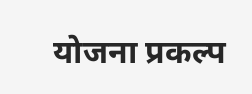योजना प्रकल्प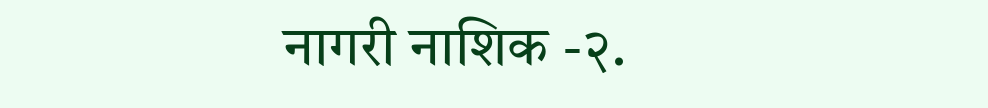नागरी नाशिक -२.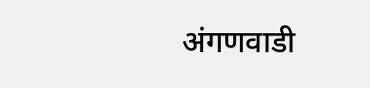अंगणवाडी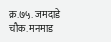क्र.७५. जमदाडे चौक. मनमाड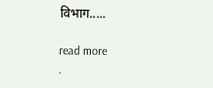विभाग.....

read more
.